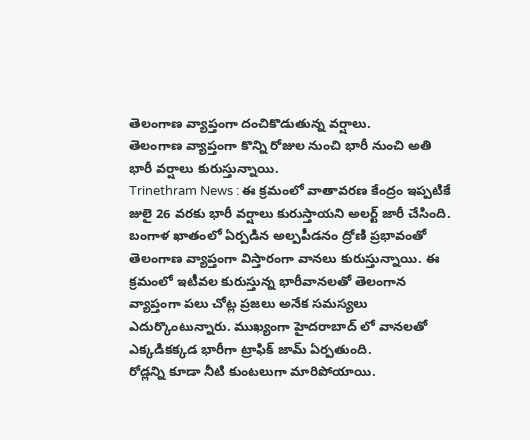తెలంగాణ వ్యాప్తంగా దంచికొడుతున్న వర్షాలు.
తెలంగాణ వ్యాప్తంగా కొన్ని రోజుల నుంచి భారీ నుంచి అతి భారీ వర్షాలు కురుస్తున్నాయి.
Trinethram News : ఈ క్రమంలో వాతావరణ కేంద్రం ఇప్పటికే జులై 26 వరకు భారీ వర్షాలు కురుస్తాయని అలర్ట్ జారీ చేసింది. బంగాళ ఖాతంలో ఏర్పడిన అల్పపీడనం ద్రోణి ప్రభావంతో తెలంగాణ వ్యాప్తంగా విస్తారంగా వానలు కురుస్తున్నాయి. ఈ క్రమంలో ఇటీవల కురుస్తున్న భారీవానలతో తెలంగాన వ్యాప్తంగా పలు చోట్ల ప్రజలు అనేక సమస్యలు ఎదుర్కొంటున్నారు. ముఖ్యంగా హైదరాబాద్ లో వానలతో ఎక్కడికక్కడ భారీగా ట్రాఫిక్ జామ్ ఏర్పతుంది.
రోడ్లన్ని కూడా నీటి కుంటలుగా మారిపోయాయి.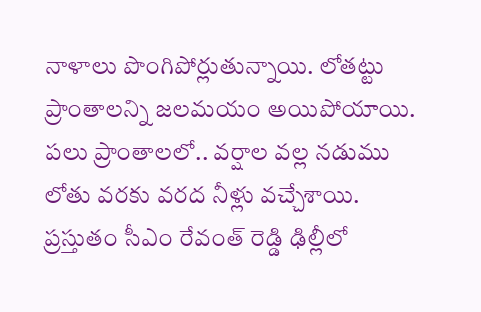నాళాలు పొంగిపోర్లుతున్నాయి. లోతట్టు ప్రాంతాలన్ని జలమయం అయిపోయాయి. పలు ప్రాంతాలలో.. వర్షాల వల్ల నడుము లోతు వరకు వరద నీళ్లు వచ్చేశాయి. ప్రస్తుతం సీఎం రేవంత్ రెడ్డి ఢిల్లీలో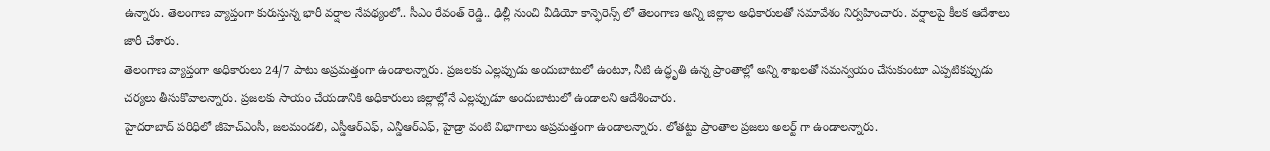ఉన్నారు. తెలంగాణ వ్యాప్తంగా కురుస్తున్న భారీ వర్షాల నేపథ్యంలో.. సీఎం రేవంత్ రెడ్డి.. ఢిల్లీ నుంచి వీడియో కాన్ఫెరెన్స్ లో తెలంగాణ అన్ని జిల్లాల అధికారులతో సమావేశం నిర్వహించారు. వర్షాలపై కీలక ఆదేశాలు జారీ చేశారు.
తెలంగాణ వ్యాప్తంగా అధికారులు 24/7 పాటు అప్రమత్తంగా ఉండాలన్నారు. ప్రజలకు ఎల్లప్పుడు అందుబాటులో ఉంటూ, నీటి ఉద్ధృతి ఉన్న ప్రాంతాల్లో అన్ని శాఖలతో సమన్వయం చేసుకుంటూ ఎప్పటికప్పుడు చర్యలు తీసుకొవాలన్నారు. ప్రజలకు సాయం చేయడానికి అధికారులు జిల్లాల్లోనే ఎల్లప్పుడూ అందుబాటులో ఉండాలని ఆదేశించారు.
హైదరాబాద్ పరిధిలో జీహెచ్ఎంసీ, జలమండలి, ఎస్డీఆర్ఎఫ్, ఎన్డీఆర్ఎఫ్, హైడ్రా వంటి విభాగాలు అప్రమత్తంగా ఉండాలన్నారు. లోతట్టు ప్రాంతాల ప్రజలు అలర్ట్ గా ఉండాలన్నారు.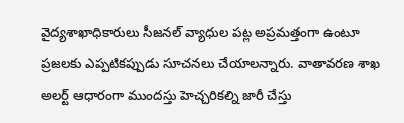వైద్యశాఖాధికారులు సీజనల్ వ్యాధుల పట్ల అప్రమత్తంగా ఉంటూ ప్రజలకు ఎప్పటికప్పుడు సూచనలు చేయాలన్నారు. వాతావరణ శాఖ అలర్ట్ ఆధారంగా ముందస్తు హెచ్చరికల్ని జారీ చేస్తు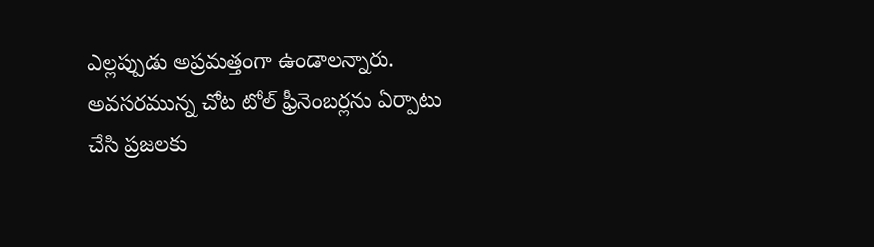ఎల్లప్పుడు అప్రమత్తంగా ఉండాలన్నారు. అవసరమున్న చోట టోల్ ఫ్రీనెంబర్లను ఏర్పాటు చేసి ప్రజలకు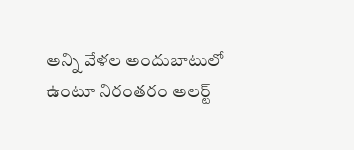అన్ని వేళల అందుబాటులో ఉంటూ నిరంతరం అలర్ట్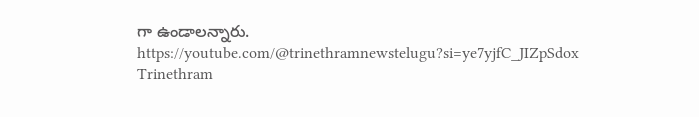గా ఉండాలన్నారు.
https://youtube.com/@trinethramnewstelugu?si=ye7yjfC_JIZpSdox
Trinethram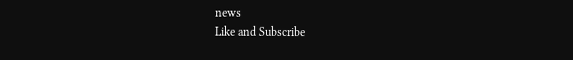news
Like and Subscribe